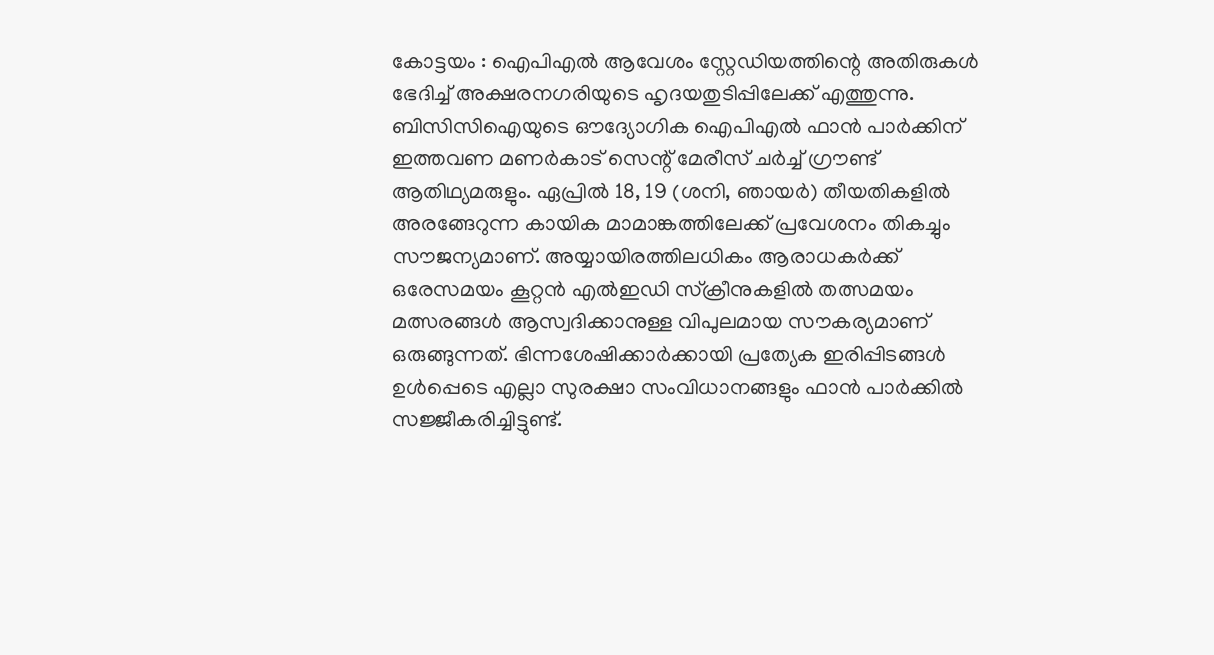കോട്ടയം : ഐപിഎൽ ആവേശം സ്റ്റേഡിയത്തിന്റെ അതിരുകൾ ഭേദിച്ച് അക്ഷരനഗരിയുടെ ഹൃദയതുടിപ്പിലേക്ക് എത്തുന്നു. ബിസിസിഐയുടെ ഔദ്യോഗിക ഐപിഎൽ ഫാൻ പാർക്കിന് ഇത്തവണ മണർകാട് സെന്റ് മേരീസ് ചർച്ച് ഗ്രൗണ്ട് ആതിഥ്യമരുളും. ഏപ്രിൽ 18, 19 (ശനി, ഞായർ) തീയതികളിൽ അരങ്ങേറുന്ന കായിക മാമാങ്കത്തിലേക്ക് പ്രവേശനം തികച്ചും സൗജന്യമാണ്. അയ്യായിരത്തിലധികം ആരാധകർക്ക് ഒരേസമയം കൂറ്റൻ എൽഇഡി സ്ക്രീനുകളിൽ തത്സമയം മത്സരങ്ങൾ ആസ്വദിക്കാനുള്ള വിപുലമായ സൗകര്യമാണ് ഒരുങ്ങുന്നത്. ഭിന്നശേഷിക്കാർക്കായി പ്രത്യേക ഇരിപ്പിടങ്ങൾ ഉൾപ്പെടെ എല്ലാ സുരക്ഷാ സംവിധാനങ്ങളും ഫാൻ പാർക്കിൽ സജ്ജീകരിച്ചിട്ടുണ്ട്.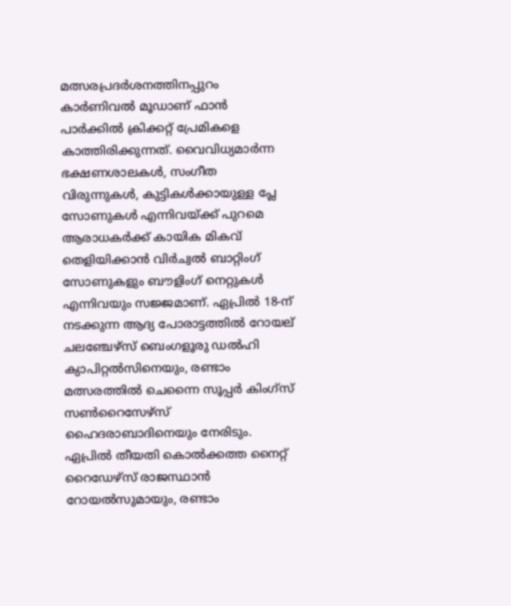മത്സരപ്രദർശനത്തിനപ്പുറം കാർണിവൽ മൂഡാണ് ഫാൻ പാർക്കിൽ ക്രിക്കറ്റ് പ്രേമികളെ കാത്തിരിക്കുന്നത്. വൈവിധ്യമാർന്ന ഭക്ഷണശാലകൾ, സംഗീത വിരുന്നുകൾ, കുട്ടികൾക്കായുള്ള പ്ലേ സോണുകൾ എന്നിവയ്ക്ക് പുറമെ ആരാധകർക്ക് കായിക മികവ് തെളിയിക്കാൻ വിർച്വൽ ബാറ്റിംഗ് സോണുകളും ബൗളിംഗ് നെറ്റുകൾ എന്നിവയും സജ്ജമാണ്. ഏപ്രിൽ 18-ന് നടക്കുന്ന ആദ്യ പോരാട്ടത്തിൽ റോയല് ചലഞ്ചേഴ്സ് ബെംഗളൂരു ഡൽഹി ക്യാപിറ്റൽസിനെയും, രണ്ടാം മത്സരത്തിൽ ചെന്നൈ സൂപ്പർ കിംഗ്സ് സൺറൈസേഴ്സ് ഹൈദരാബാദിനെയും നേരിടും. ഏപ്രിൽ തീയതി കൊൽക്കത്ത നൈറ്റ് റൈഡേഴ്സ് രാജസ്ഥാൻ റോയൽസുമായും, രണ്ടാം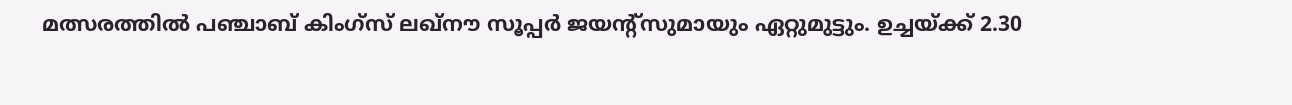മത്സരത്തിൽ പഞ്ചാബ് കിംഗ്സ് ലഖ്നൗ സൂപ്പർ ജയന്റ്സുമായും ഏറ്റുമുട്ടും. ഉച്ചയ്ക്ക് 2.30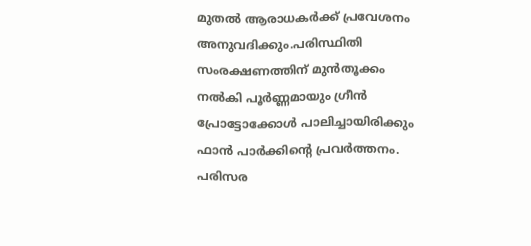മുതൽ ആരാധകർക്ക് പ്രവേശനം അനുവദിക്കും.പരിസ്ഥിതി സംരക്ഷണത്തിന് മുൻതൂക്കം നൽകി പൂർണ്ണമായും ഗ്രീൻ പ്രോട്ടോക്കോൾ പാലിച്ചായിരിക്കും ഫാൻ പാർക്കിന്റെ പ്രവർത്തനം. പരിസര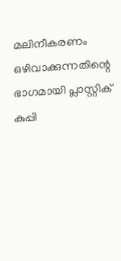മലിനീകരണം ഒഴിവാക്കുന്നതിന്റെ ഭാഗമായി പ്ലാസ്റ്റിക് കുപ്പി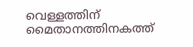വെള്ളത്തിന് മൈതാനത്തിനകത്ത്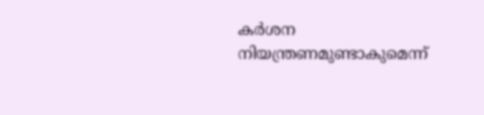കർശന നിയന്ത്രണമുണ്ടാകുമെന്ന്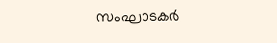സംഘാടകർ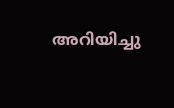അറിയിച്ചു